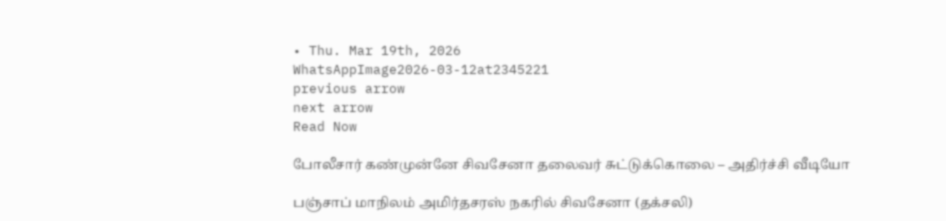• Thu. Mar 19th, 2026
WhatsAppImage2026-03-12at2345221
previous arrow
next arrow
Read Now

போலீசார் கண்முன்னே சிவசேனா தலைவர் சுட்டுக்கொலை – அதிர்ச்சி வீடியோ

பஞ்சாப் மாநிலம் அமிர்தசரஸ் நகரில் சிவசேனா (தக்சலி)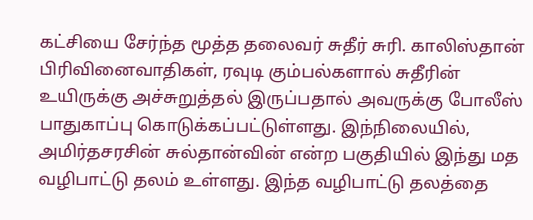கட்சியை சேர்ந்த மூத்த தலைவர் சுதீர் சுரி. காலிஸ்தான் பிரிவினைவாதிகள், ரவுடி கும்பல்களால் சுதீரின் உயிருக்கு அச்சுறுத்தல் இருப்பதால் அவருக்கு போலீஸ் பாதுகாப்பு கொடுக்கப்பட்டுள்ளது. இந்நிலையில், அமிர்தசரசின் சுல்தான்வின் என்ற பகுதியில் இந்து மத வழிபாட்டு தலம் உள்ளது. இந்த வழிபாட்டு தலத்தை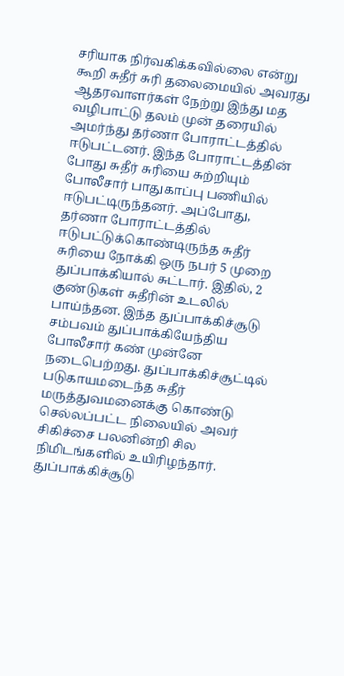சரியாக நிர்வகிக்கவில்லை என்று கூறி சுதீர் சுரி தலைமையில் அவரது ஆதரவாளர்கள் நேற்று இந்து மத வழிபாட்டு தலம் முன் தரையில் அமர்ந்து தர்ணா போராட்டத்தில் ஈடுபட்டனர். இந்த போராட்டத்தின் போது சுதீர் சுரியை சுற்றியும் போலீசார் பாதுகாப்பு பணியில் ஈடுபட்டிருந்தனர். அப்போது, தர்ணா போராட்டத்தில் ஈடுபட்டுக்கொண்டிருந்த சுதீர் சுரியை நோக்கி ஒரு நபர் 5 முறை துப்பாக்கியால் சுட்டார். இதில், 2 குண்டுகள் சுதீரின் உடலில் பாய்ந்தன. இந்த துப்பாக்கிச்சூடு சம்பவம் துப்பாக்கியேந்திய போலீசார் கண் முன்னே நடைபெற்றது. துப்பாக்கிச்சூட்டில் படுகாயமடைந்த சுதீர் மருத்துவமனைக்கு கொண்டு செல்லப்பட்ட நிலையில் அவர் சிகிச்சை பலனின்றி சில நிமிடங்களில் உயிரிழந்தார்.
துப்பாக்கிச்சூடு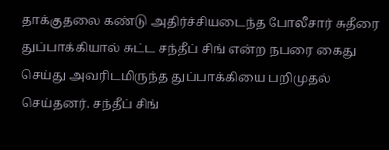தாக்குதலை கண்டு அதிர்ச்சியடைந்த போலீசார் சுதீரை துப்பாக்கியால் சுட்ட சந்தீப் சிங் என்ற நபரை கைது செய்து அவரிடமிருந்த துப்பாக்கியை பறிமுதல் செய்தனர். சந்தீப் சிங்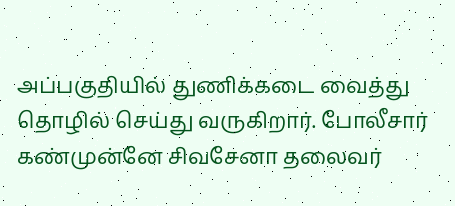அப்பகுதியில் துணிக்கடை வைத்து தொழில் செய்து வருகிறார். போலீசார் கண்முன்னே சிவசேனா தலைவர்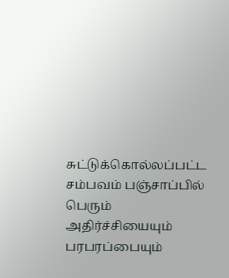சுட்டுக்கொல்லப்பட்ட சம்பவம் பஞ்சாப்பில் பெரும் அதிர்ச்சியையும் பரபரப்பையும்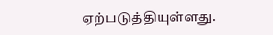ஏற்படுத்தியுள்ளது.